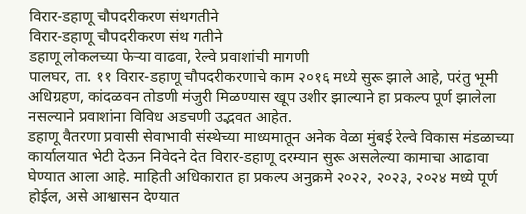विरार-डहाणू चौपदरीकरण संथगतीने
विरार-डहाणू चौपदरीकरण संथ गतीने
डहाणू लोकलच्या फेऱ्या वाढवा, रेल्वे प्रवाशांची मागणी
पालघर, ता. ११ विरार-डहाणू चौपदरीकरणाचे काम २०१६ मध्ये सुरू झाले आहे, परंतु भूमी अधिग्रहण, कांदळवन तोडणी मंजुरी मिळण्यास खूप उशीर झाल्याने हा प्रकल्प पूर्ण झालेला नसल्याने प्रवाशांना विविध अडचणी उद्भवत आहेत.
डहाणू वैतरणा प्रवासी सेवाभावी संस्थेच्या माध्यमातून अनेक वेळा मुंबई रेल्वे विकास मंडळाच्या कार्यालयात भेटी देऊन निवेदने देत विरार-डहाणू दरम्यान सुरू असलेल्या कामाचा आढावा घेण्यात आला आहे. माहिती अधिकारात हा प्रकल्प अनुक्रमे २०२२, २०२३, २०२४ मध्ये पूर्ण होईल, असे आश्वासन देण्यात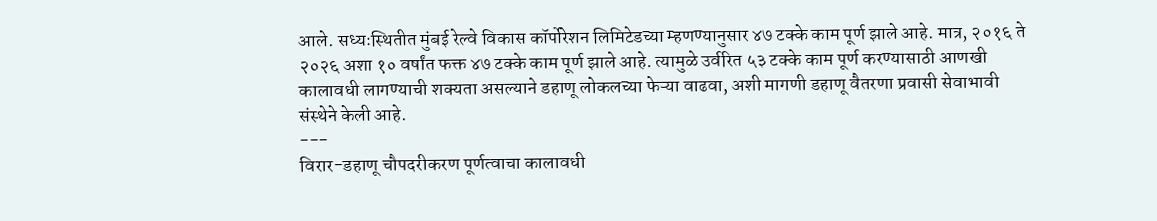आले. सध्यःस्थितीत मुंबई रेल्वे विकास कॉर्पोरेशन लिमिटेडच्या म्हणण्यानुसार ४७ टक्के काम पूर्ण झाले आहे. मात्र, २०१६ ते २०२६ अशा १० वर्षांत फक्त ४७ टक्के काम पूर्ण झाले आहे. त्यामुळे उर्वरित ५३ टक्के काम पूर्ण करण्यासाठी आणखी कालावधी लागण्याची शक्यता असल्याने डहाणू लोकलच्या फेऱ्या वाढवा, अशी मागणी डहाणू वैतरणा प्रवासी सेवाभावी संस्थेने केली आहे.
---
विरार-डहाणू चौपदरीकरण पूर्णत्वाचा कालावधी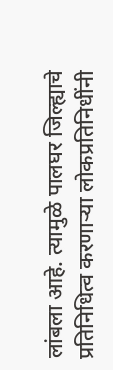लांबला आहे. त्यामुळे पालघर जिल्ह्याचे प्रतिनिधित्व करणाऱ्या लोकप्रतिनिधींनी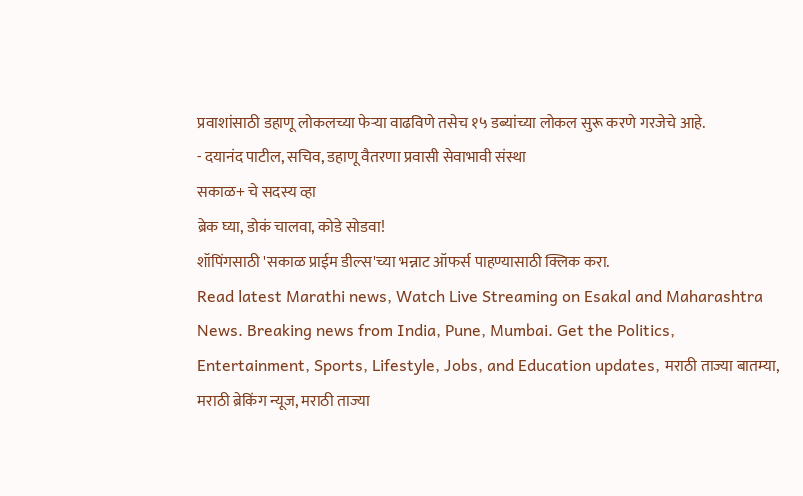प्रवाशांसाठी डहाणू लोकलच्या फेऱ्या वाढविणे तसेच १५ डब्यांच्या लोकल सुरू करणे गरजेचे आहे.
- दयानंद पाटील, सचिव, डहाणू वैतरणा प्रवासी सेवाभावी संस्था
सकाळ+ चे सदस्य व्हा
ब्रेक घ्या, डोकं चालवा, कोडे सोडवा!
शॉपिंगसाठी 'सकाळ प्राईम डील्स'च्या भन्नाट ऑफर्स पाहण्यासाठी क्लिक करा.
Read latest Marathi news, Watch Live Streaming on Esakal and Maharashtra News. Breaking news from India, Pune, Mumbai. Get the Politics, Entertainment, Sports, Lifestyle, Jobs, and Education updates, मराठी ताज्या बातम्या, मराठी ब्रेकिंग न्यूज, मराठी ताज्या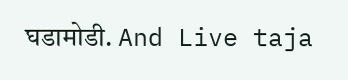घडामोडी. And Live taja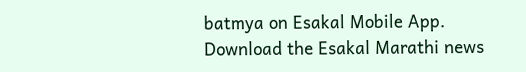batmya on Esakal Mobile App. Download the Esakal Marathi news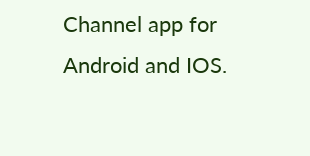Channel app for Android and IOS.